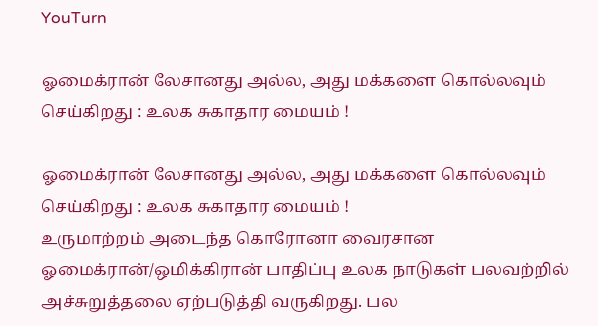YouTurn

ஓமைக்ரான் லேசானது அல்ல, அது மக்களை கொல்லவும் செய்கிறது : உலக சுகாதார மையம் !

ஓமைக்ரான் லேசானது அல்ல, அது மக்களை கொல்லவும் செய்கிறது : உலக சுகாதார மையம் !
உருமாற்றம் அடைந்த கொரோனா வைரசான ஓமைக்ரான்/ஒமிக்கிரான் பாதிப்பு உலக நாடுகள் பலவற்றில் அச்சுறுத்தலை ஏற்படுத்தி வருகிறது. பல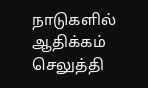நாடுகளில் ஆதிக்கம் செலுத்தி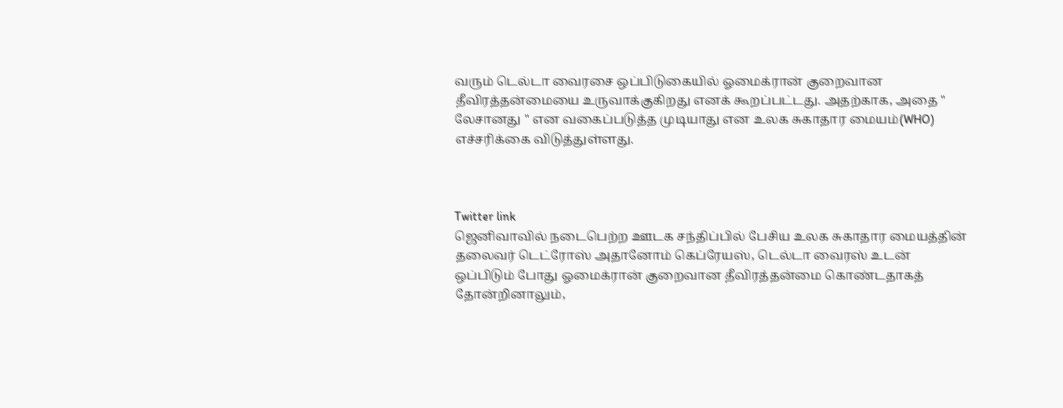வரும் டெல்டா வைரசை ஒப்பிடுகையில் ஓமைக்ரான் குறைவான தீவிரத்தன்மையை உருவாக்குகிறது எனக் கூறப்பட்டது. அதற்காக, அதை " லேசானது " என வகைப்படுத்த முடியாது என உலக சுகாதார மையம்(WHO) எச்சரிக்கை விடுத்துள்ளது.



Twitter link
ஜெனிவாவில் நடைபெற்ற ஊடக சந்திப்பில் பேசிய உலக சுகாதார மையத்தின் தலைவர் டெட்ரோஸ் அதானோம் கெப்ரேயஸ், டெல்டா வைரஸ் உடன் ஒப்பிடும் போது ஓமைக்ரான் குறைவான தீவிரத்தன்மை கொண்டதாகத் தோன்றினாலும்,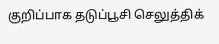குறிப்பாக தடுப்பூசி செலுத்திக்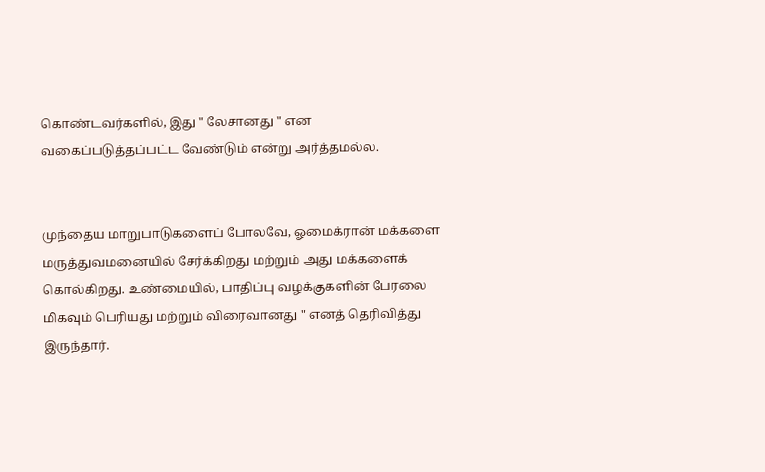கொண்டவர்களில், இது " லேசானது " என வகைப்படுத்தப்பட்ட வேண்டும் என்று அர்த்தமல்ல.


முந்தைய மாறுபாடுகளைப் போலவே, ஓமைக்ரான் மக்களை மருத்துவமனையில் சேர்க்கிறது மற்றும் அது மக்களைக் கொல்கிறது. உண்மையில், பாதிப்பு வழக்குகளின் பேரலை மிகவும் பெரியது மற்றும் விரைவானது " எனத் தெரிவித்து இருந்தார்.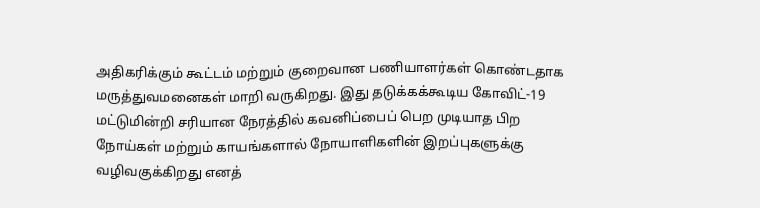அதிகரிக்கும் கூட்டம் மற்றும் குறைவான பணியாளர்கள் கொண்டதாக மருத்துவமனைகள் மாறி வருகிறது. இது தடுக்கக்கூடிய கோவிட்-19 மட்டுமின்றி சரியான நேரத்தில் கவனிப்பைப் பெற முடியாத பிற நோய்கள் மற்றும் காயங்களால் நோயாளிகளின் இறப்புகளுக்கு வழிவகுக்கிறது எனத்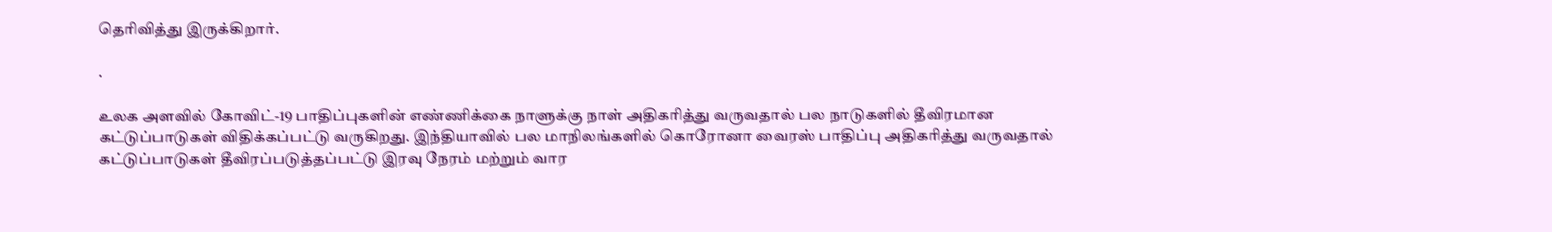தெரிவித்து இருக்கிறார்.

.

உலக அளவில் கோவிட்-19 பாதிப்புகளின் எண்ணிக்கை நாளுக்கு நாள் அதிகரித்து வருவதால் பல நாடுகளில் தீவிரமான கட்டுப்பாடுகள் விதிக்கப்பட்டு வருகிறது. இந்தியாவில் பல மாநிலங்களில் கொரோனா வைரஸ் பாதிப்பு அதிகரித்து வருவதால் கட்டுப்பாடுகள் தீவிரப்படுத்தப்பட்டு இரவு நேரம் மற்றும் வார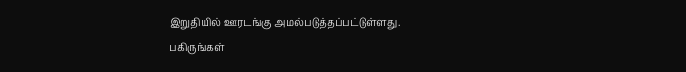இறுதியில் ஊரடங்கு அமல்படுத்தப்பட்டுள்ளது.
பகிருங்கள்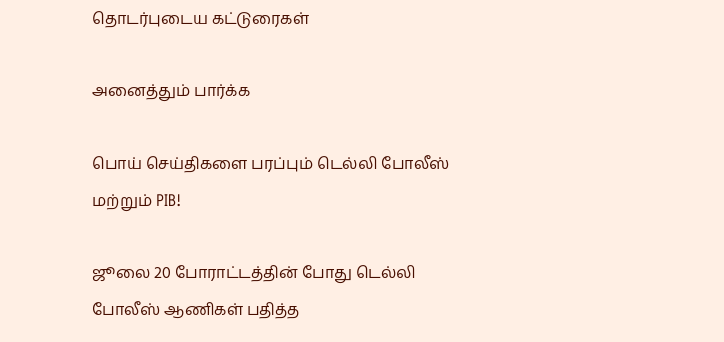தொடர்புடைய கட்டுரைகள்

அனைத்தும் பார்க்க

பொய் செய்திகளை பரப்பும் டெல்லி போலீஸ் மற்றும் PIB!

ஜூலை 20 போராட்டத்தின் போது டெல்லி போலீஸ் ஆணிகள் பதித்த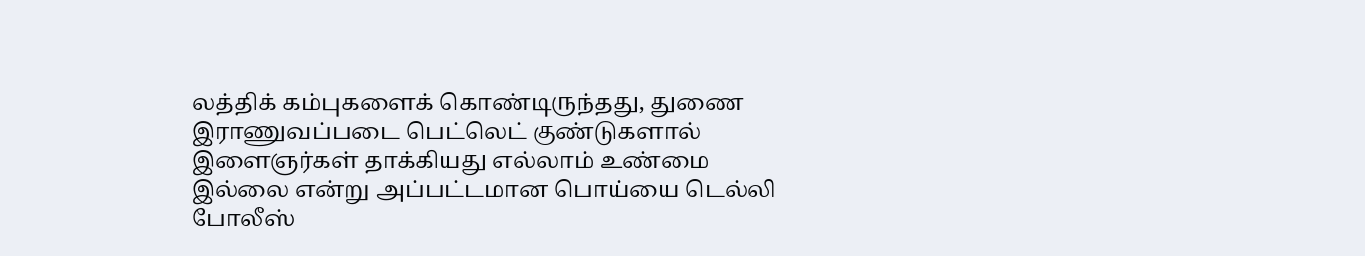லத்திக் கம்புகளைக் கொண்டிருந்தது, துணை இராணுவப்படை பெட்லெட் குண்டுகளால் இளைஞர்கள் தாக்கியது எல்லாம் உண்மை இல்லை என்று அப்பட்டமான பொய்யை டெல்லி போலீஸ்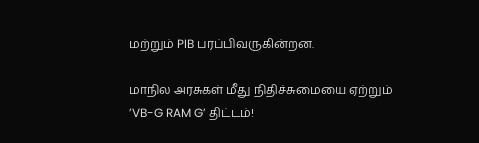மற்றும் PIB பரப்பிவருகின்றன.

மாநில அரசுகள் மீது நிதிச்சுமையை ஏற்றும் ’VB-G RAM G’ திட்டம்!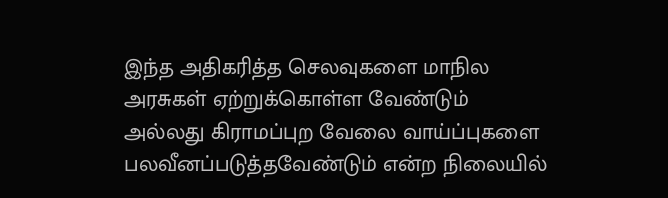இந்த அதிகரித்த செலவுகளை மாநில அரசுகள் ஏற்றுக்கொள்ள வேண்டும் அல்லது கிராமப்புற வேலை வாய்ப்புகளை பலவீனப்படுத்தவேண்டும் என்ற நிலையில்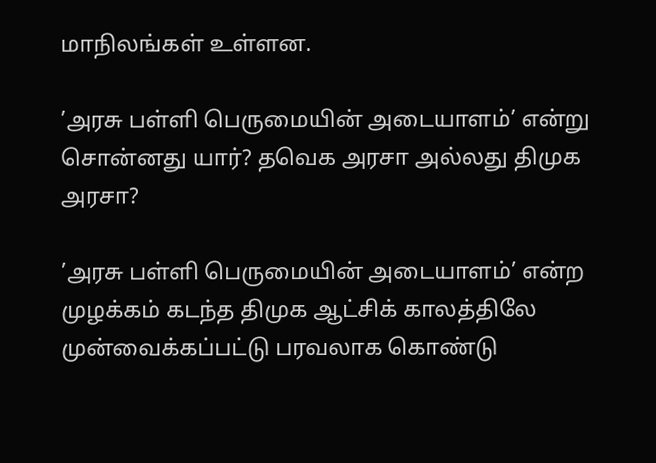மாநிலங்கள் உள்ளன.

’அரசு பள்ளி பெருமையின் அடையாளம்’ என்று சொன்னது யார்? தவெக அரசா அல்லது திமுக அரசா?

’அரசு பள்ளி பெருமையின் அடையாளம்’ என்ற முழக்கம் கடந்த திமுக ஆட்சிக் காலத்திலே முன்வைக்கப்பட்டு பரவலாக கொண்டு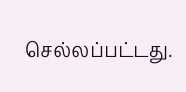செல்லப்பட்டது.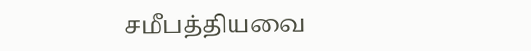சமீபத்தியவை